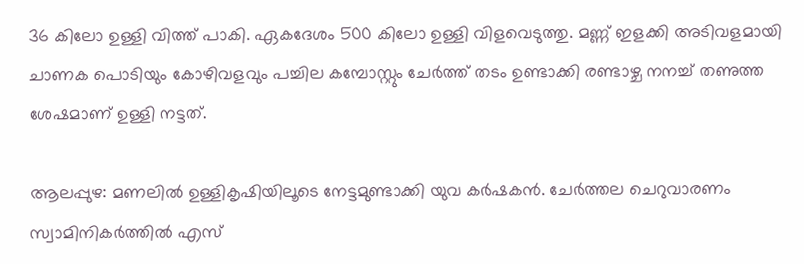36 കിലോ ഉള്ളി വിത്ത് പാകി. ഏകദേശം 500 കിലോ ഉള്ളി വിളവെടുത്തു. മണ്ണ് ഇളക്കി അടിവളമായി ചാണക പൊടിയും കോഴിവളവും പച്ചില കമ്പോസ്റ്റും ചേര്‍ത്ത് തടം ഉണ്ടാക്കി രണ്ടാഴ്ച നനച്ച് തണുത്ത ശേഷമാണ് ഉള്ളി നട്ടത്.

ആലപ്പുഴ: മണലില്‍ ഉള്ളികൃഷിയിലൂടെ നേട്ടമുണ്ടാക്കി യുവ കര്‍ഷകന്‍. ചേര്‍ത്തല ചെറുവാരണം സ്വാമിനികര്‍ത്തില്‍ എസ്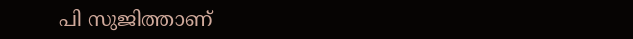പി സുജിത്താണ്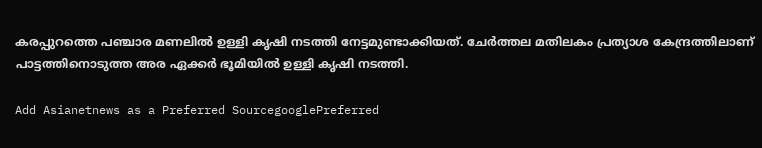കരപ്പുറത്തെ പഞ്ചാര മണലില്‍ ഉള്ളി കൃഷി നടത്തി നേട്ടമുണ്ടാക്കിയത്. ചേര്‍ത്തല മതിലകം പ്രത്യാശ കേന്ദ്രത്തിലാണ് പാട്ടത്തിനൊടുത്ത അര ഏക്കര്‍ ഭൂമിയില്‍ ഉള്ളി കൃഷി നടത്തി.

Add Asianetnews as a Preferred SourcegooglePreferred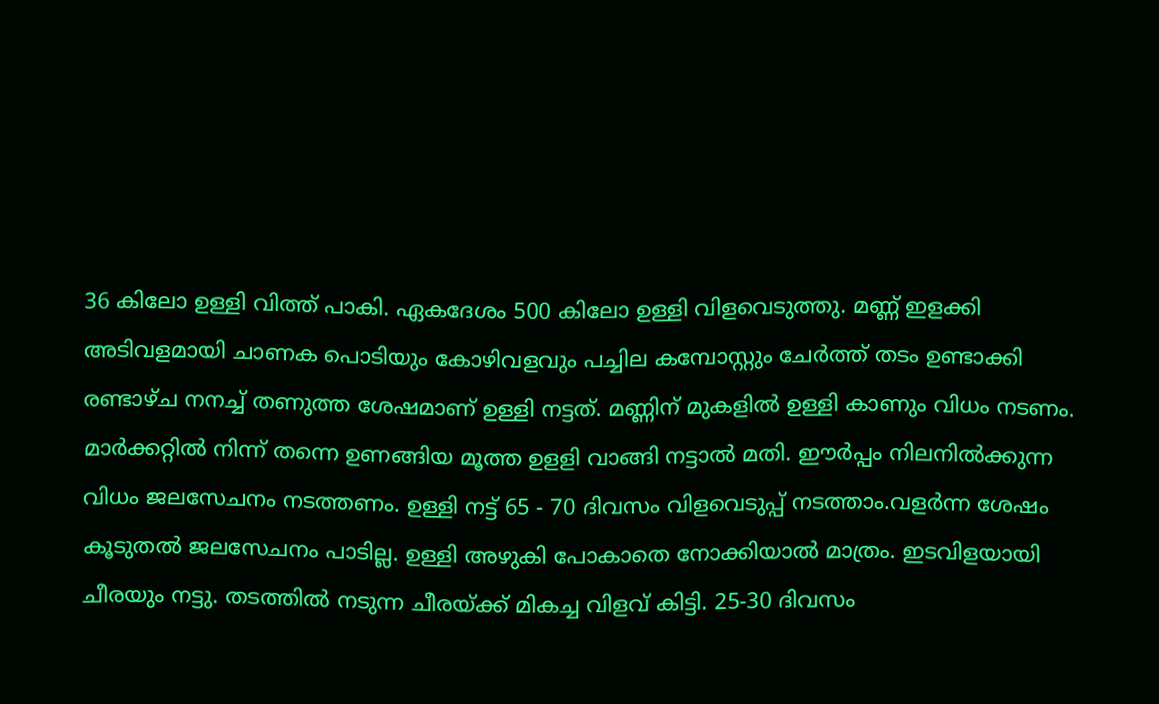36 കിലോ ഉള്ളി വിത്ത് പാകി. ഏകദേശം 500 കിലോ ഉള്ളി വിളവെടുത്തു. മണ്ണ് ഇളക്കി അടിവളമായി ചാണക പൊടിയും കോഴിവളവും പച്ചില കമ്പോസ്റ്റും ചേര്‍ത്ത് തടം ഉണ്ടാക്കി രണ്ടാഴ്ച നനച്ച് തണുത്ത ശേഷമാണ് ഉള്ളി നട്ടത്. മണ്ണിന് മുകളില്‍ ഉള്ളി കാണും വിധം നടണം. മാര്‍ക്കറ്റില്‍ നിന്ന് തന്നെ ഉണങ്ങിയ മൂത്ത ഉളളി വാങ്ങി നട്ടാല്‍ മതി. ഈര്‍പ്പം നിലനില്‍ക്കുന്ന വിധം ജലസേചനം നടത്തണം. ഉള്ളി നട്ട് 65 - 70 ദിവസം വിളവെടുപ്പ് നടത്താം.വളര്‍ന്ന ശേഷം കൂടുതല്‍ ജലസേചനം പാടില്ല. ഉള്ളി അഴുകി പോകാതെ നോക്കിയാല്‍ മാത്രം. ഇടവിളയായി ചീരയും നട്ടു. തടത്തില്‍ നടുന്ന ചീരയ്ക്ക് മികച്ച വിളവ് കിട്ടി. 25-30 ദിവസം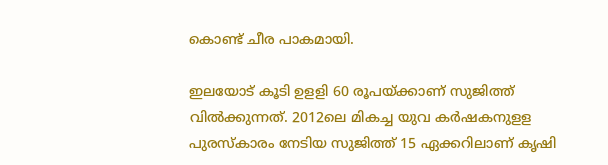കൊണ്ട് ചീര പാകമായി.

ഇലയോട് കൂടി ഉളളി 60 രൂപയ്ക്കാണ് സുജിത്ത് വില്‍ക്കുന്നത്. 2012ലെ മികച്ച യുവ കര്‍ഷകനുളള പുരസ്‌കാരം നേടിയ സുജിത്ത് 15 ഏക്കറിലാണ് കൃഷി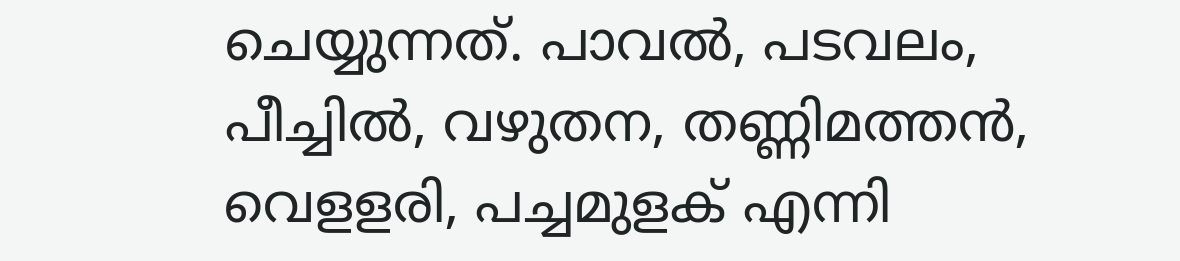ചെയ്യുന്നത്. പാവല്‍, പടവലം, പീച്ചില്‍, വഴുതന, തണ്ണിമത്തന്‍, വെളളരി, പച്ചമുളക് എന്നി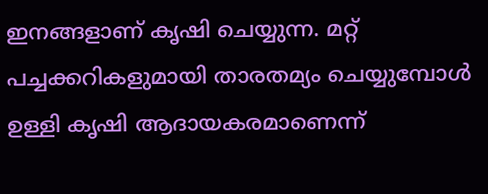ഇനങ്ങളാണ് കൃഷി ചെയ്യുന്ന. മറ്റ് പച്ചക്കറികളുമായി താരതമ്യം ചെയ്യുമ്പോള്‍ ഉള്ളി കൃഷി ആദായകരമാണെന്ന്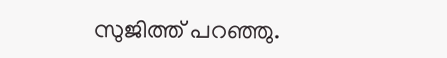സുജിത്ത് പറഞ്ഞു.